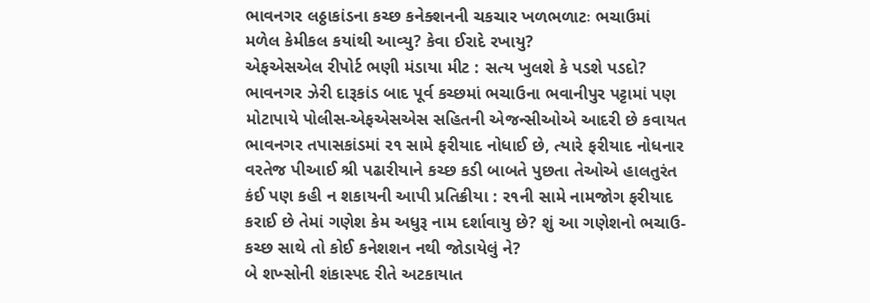ભાવનગર લઠ્ઠાકાંડના કચ્છ કનેક્શનની ચકચાર ખળભળાટઃ ભચાઉમાં મળેલ કેમીકલ કયાંથી આવ્યુ? કેવા ઈરાદે રખાયુ?
એફએસએલ રીપોર્ટ ભણી મંડાયા મીટ : સત્ય ખુલશે કે પડશે પડદો?
ભાવનગર ઝેરી દારૂકાંડ બાદ પૂર્વ કચ્છમાં ભચાઉના ભવાનીપુર પટ્ટામાં પણ મોટાપાયે પોલીસ-એફએસએસ સહિતની એજન્સીઓએ આદરી છે કવાયત
ભાવનગર તપાસકાંડમાં ર૧ સામે ફરીયાદ નોધાઈ છે, ત્યારે ફરીયાદ નોધનાર વરતેજ પીઆઈ શ્રી પઢારીયાને કચ્છ કડી બાબતે પુછતા તેઓએ હાલતુરંત કંઈ પણ કહી ન શકાયની આપી પ્રતિક્રીયા : ર૧ની સામે નામજોગ ફરીયાદ કરાઈ છે તેમાં ગણેશ કેમ અધુરૂ નામ દર્શાવાયુ છે? શું આ ગણેશનો ભચાઉ-કચ્છ સાથે તો કોઈ કનેશશન નથી જોડાયેલું ને?
બે શખ્સોની શંકાસ્પદ રીતે અટકાયાત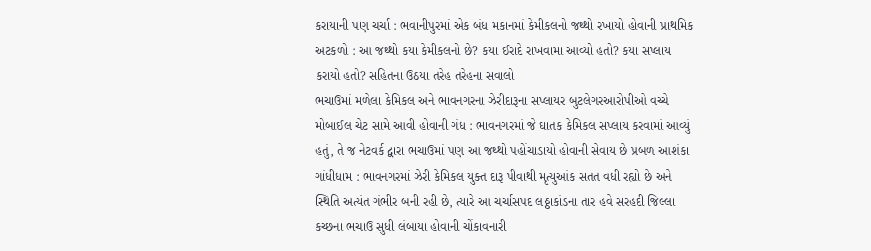કરાયાની પણ ચર્ચા : ભવાનીપુરમાં એક બંધ મકાનમાં કેમીકલનો જથ્થો રખાયો હોવાની પ્રાથમિક અટકળો : આ જથ્થો કયા કેમીકલનો છે? કયા ઈરાદે રાખવામા આવ્યો હતો? કયા સપ્લાય કરાયો હતો? સહિતના ઉઠયા તરેહ તરેહના સવાલો
ભચાઉમાં મળેલા કેમિકલ અને ભાવનગરના ઝેરીદારૂના સપ્લાયર બુટલેગરઆરોપીઓ વચ્ચે મોબાઈલ ચેટ સામે આવી હોવાની ગંધ : ભાવનગરમાં જે ઘાતક કેમિકલ સપ્લાય કરવામાં આવ્યું હતું, તે જ નેટવર્ક દ્વારા ભચાઉમાં પણ આ જથ્થો પહોંચાડાયો હોવાની સેવાય છે પ્રબળ આશંકા
ગાંધીધામ : ભાવનગરમાં ઝેરી કેમિકલ યુક્ત દારૂ પીવાથી મૃત્યુઆંક સતત વધી રહ્યો છે અને સ્થિતિ અત્યંત ગંભીર બની રહી છે, ત્યારે આ ચર્ચાસપદ લઠ્ઠાકાંડના તાર હવે સરહદી જિલ્લા કચ્છના ભચાઉ સુધી લંબાયા હોવાની ચોંકાવનારી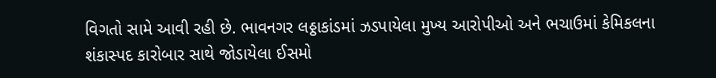વિગતો સામે આવી રહી છે. ભાવનગર લઠ્ઠાકાંડમાં ઝડપાયેલા મુખ્ય આરોપીઓ અને ભચાઉમાં કેમિકલના શંકાસ્પદ કારોબાર સાથે જોડાયેલા ઈસમો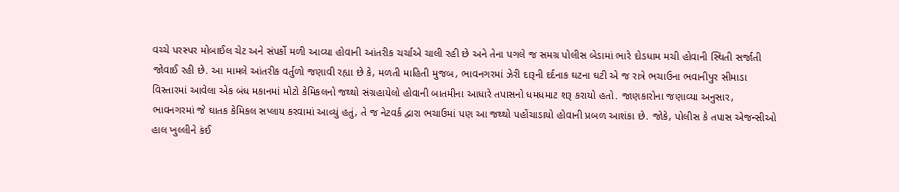વચ્ચે પરસ્પર મોબાઈલ ચેટ અને સંપર્કો મળી આવ્યા હોવાની આંતરીક ચર્ચાએ ચાલી રહી છે અને તેના પગલે જ સમગ્ર પોલીસ બેડામાં ભારે દોડધામ મચી હોવાની સ્થિતી સર્જાતી જોવાઈ રહી છે. આ મામલે આંતરીક વર્તુળો જણાવી રહ્યા છે કે, મળતી માહિતી મુજબ, ભાવનગરમાં ઝેરી દારૂની દર્દનાક ઘટના ઘટી એ જ રાત્રે ભચાઉના ભવાનીપુર સીમાડા વિસ્તારમાં આવેલા એક બંધ મકાનમાં મોટો કેમિકલનો જથ્થો સંગ્રહાયેલો હોવાની બાતમીના આધારે તપાસનો ધમધમાટ શરૂ કરાયો હતો. જાણકારોના જણાવ્યા અનુસાર, ભાવનગરમાં જે ઘાતક કેમિકલ સપ્લાય કરવામાં આવ્યું હતું, તે જ નેટવર્ક દ્વારા ભચાઉમાં પણ આ જથ્થો પહોંચાડાયો હોવાની પ્રબળ આશંકા છે. જોકે, પોલીસ કે તપાસ એજન્સીઓ હાલ ખુલ્લીને કંઈ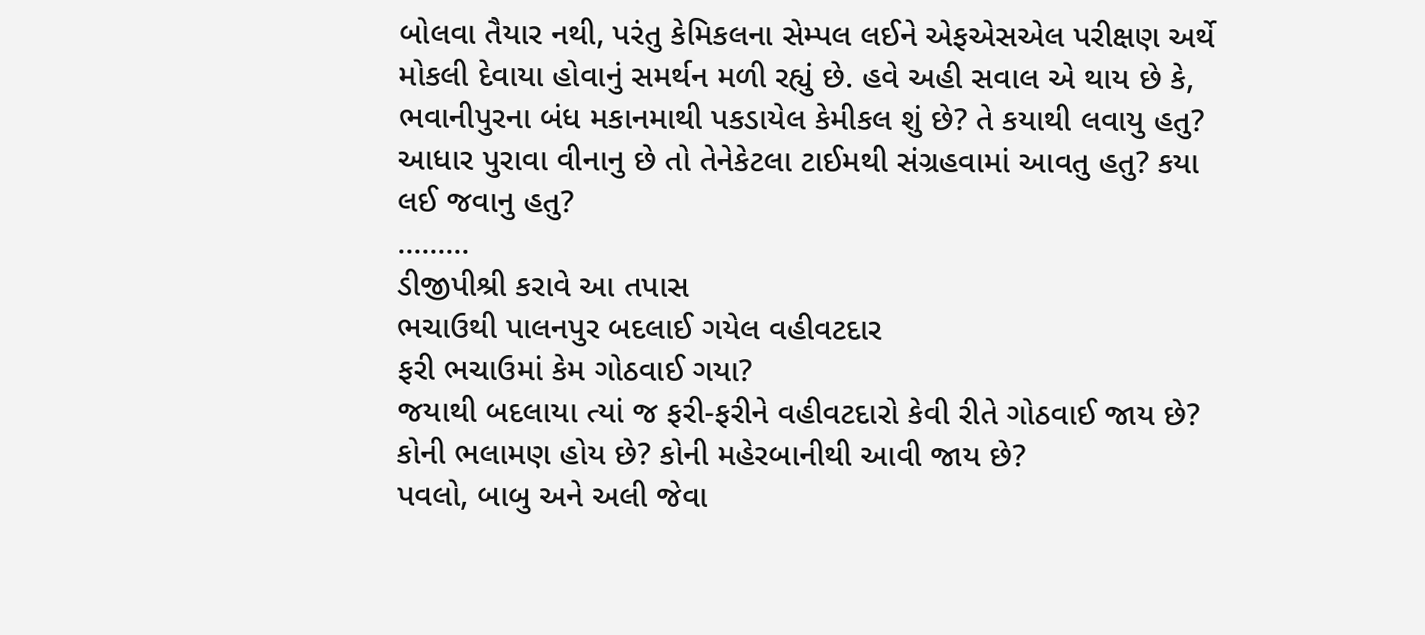બોલવા તૈયાર નથી, પરંતુ કેમિકલના સેમ્પલ લઈને એફએસએલ પરીક્ષણ અર્થે મોકલી દેવાયા હોવાનું સમર્થન મળી રહ્યું છે. હવે અહી સવાલ એ થાય છે કે, ભવાનીપુરના બંધ મકાનમાથી પકડાયેલ કેમીકલ શું છે? તે કયાથી લવાયુ હતુ? આધાર પુરાવા વીનાનુ છે તો તેનેકેટલા ટાઈમથી સંગ્રહવામાં આવતુ હતુ? કયા લઈ જવાનુ હતુ?
.........
ડીજીપીશ્રી કરાવે આ તપાસ
ભચાઉથી પાલનપુર બદલાઈ ગયેલ વહીવટદાર
ફરી ભચાઉમાં કેમ ગોઠવાઈ ગયા?
જયાથી બદલાયા ત્યાં જ ફરી-ફરીને વહીવટદારો કેવી રીતે ગોઠવાઈ જાય છે? કોની ભલામણ હોય છે? કોની મહેરબાનીથી આવી જાય છે?
પવલો, બાબુ અને અલી જેવા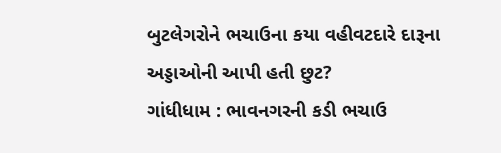બુટલેગરોને ભચાઉના કયા વહીવટદારે દારૂના અડ્ડાઓની આપી હતી છુટ?
ગાંધીધામ : ભાવનગરની કડી ભચાઉ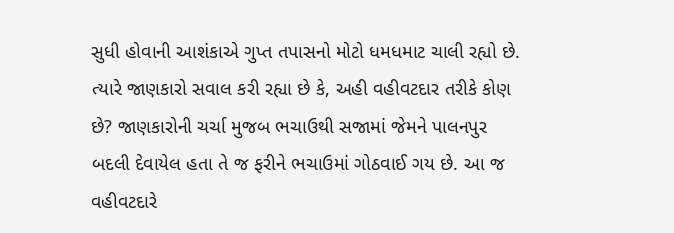સુધી હોવાની આશંકાએ ગુપ્ત તપાસનો મોટો ધમધમાટ ચાલી રહ્યો છે. ત્યારે જાણકારો સવાલ કરી રહ્યા છે કે, અહી વહીવટદાર તરીકે કોણ છે? જાણકારોની ચર્ચા મુજબ ભચાઉથી સજામાં જેમને પાલનપુર બદલી દેવાયેલ હતા તે જ ફરીને ભચાઉમાં ગોઠવાઈ ગય છે. આ જ વહીવટદારે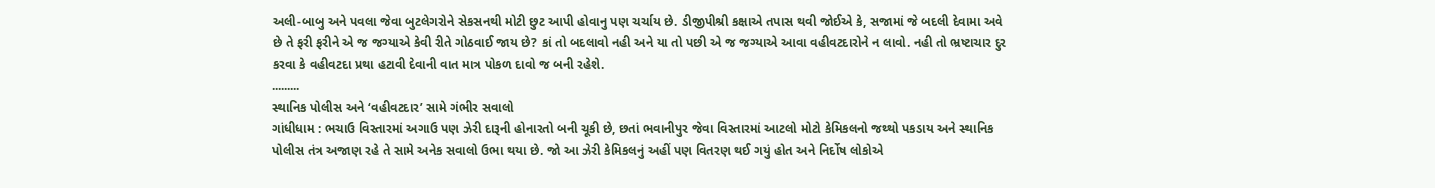અલી-બાબુ અને પવલા જેવા બુટલેગરોને સેકસનથી મોટી છુટ આપી હોવાનુ પણ ચર્ચાય છે. ડીજીપીશ્રી કક્ષાએ તપાસ થવી જોઈએ કે, સજામાં જે બદલી દેવામા અવે છે તે ફરી ફરીને એ જ જગ્યાએ કેવી રીતે ગોઠવાઈ જાય છે? કાં તો બદલાવો નહી અને યા તો પછી એ જ જગ્યાએ આવા વહીવટદારોને ન લાવો. નહી તો ભ્રષ્ટાચાર દુર કરવા કે વહીવટદા પ્રથા હટાવી દેવાની વાત માત્ર પોકળ દાવો જ બની રહેશે.
.........
સ્થાનિક પોલીસ અને ‘વહીવટદાર’ સામે ગંભીર સવાલો
ગાંધીધામ : ભચાઉ વિસ્તારમાં અગાઉ પણ ઝેરી દારૂની હોનારતો બની ચૂકી છે, છતાં ભવાનીપુર જેવા વિસ્તારમાં આટલો મોટો કેમિકલનો જથ્થો પકડાય અને સ્થાનિક પોલીસ તંત્ર અજાણ રહે તે સામે અનેક સવાલો ઉભા થયા છે. જો આ ઝેરી કેમિકલનું અહીં પણ વિતરણ થઈ ગયું હોત અને નિર્દોષ લોકોએ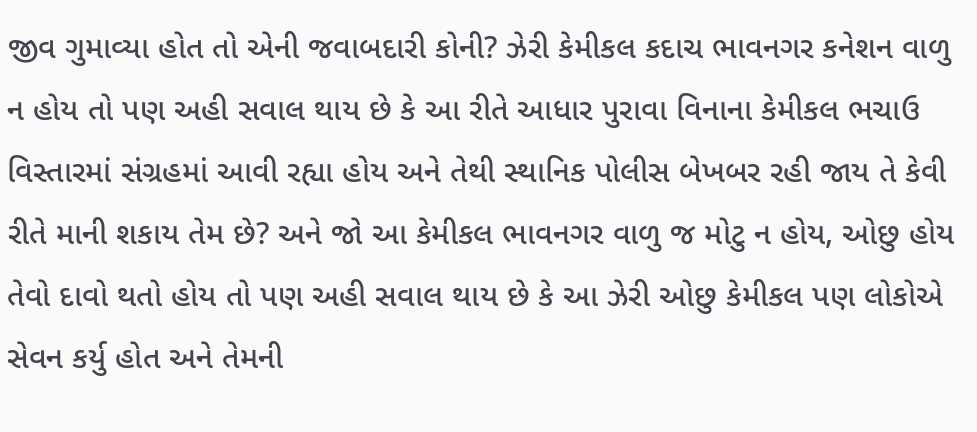જીવ ગુમાવ્યા હોત તો એની જવાબદારી કોની? ઝેરી કેમીકલ કદાચ ભાવનગર કનેશન વાળુ ન હોય તો પણ અહી સવાલ થાય છે કે આ રીતે આધાર પુરાવા વિનાના કેમીકલ ભચાઉ વિસ્તારમાં સંગ્રહમાં આવી રહ્યા હોય અને તેથી સ્થાનિક પોલીસ બેખબર રહી જાય તે કેવી રીતે માની શકાય તેમ છે? અને જો આ કેમીકલ ભાવનગર વાળુ જ મોટુ ન હોય, ઓછુ હોય તેવો દાવો થતો હોય તો પણ અહી સવાલ થાય છે કે આ ઝેરી ઓછુ કેમીકલ પણ લોકોએ સેવન કર્યુ હોત અને તેમની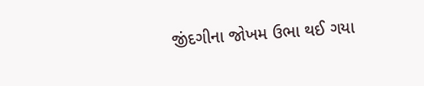જીંદગીના જોખમ ઉભા થઈ ગયા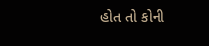હોત તો કોની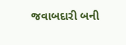જવાબદારી બની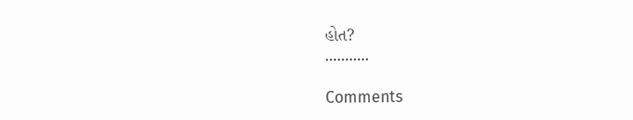હોત?
...........

Comments